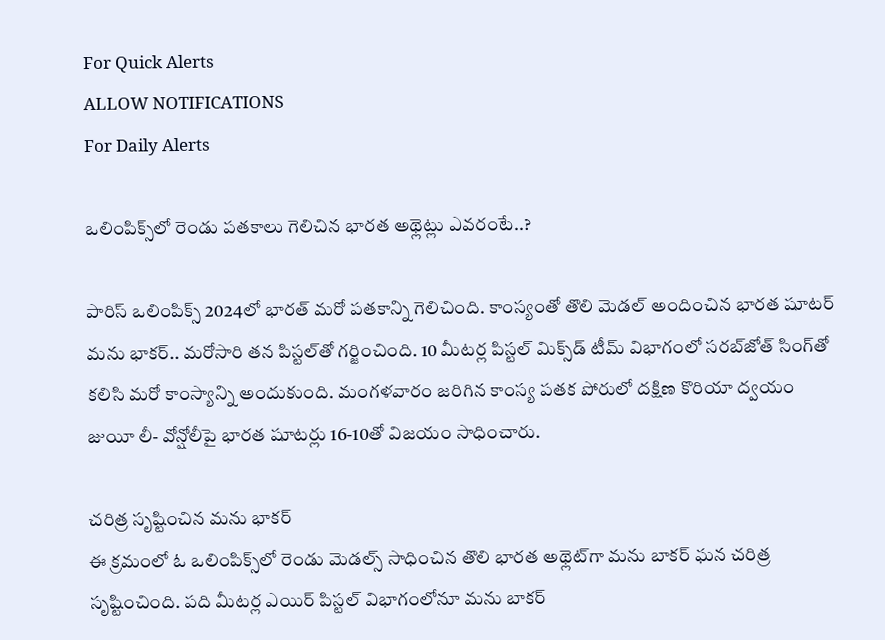For Quick Alerts
ALLOW NOTIFICATIONS
For Daily Alerts

ఒలింపిక్స్‌లో రెండు పతకాలు గెలిచిన భారత అథ్లెట్లు ఎవరంటే..?

పారిస్ ఒలింపిక్స్ 2024లో భారత్ మరో పతకాన్ని గెలిచింది. కాంస్యంతో తొలి మెడల్ అందించిన భారత షూటర్ మను భాకర్.. మరోసారి తన పిస్టల్‌తో గర్జించింది. 10 మీటర్ల పిస్టల్‌ మిక్స్‌డ్‌ టీమ్‌ విభాగంలో సరబ్‌జోత్ సింగ్‌తో కలిసి మరో కాంస్యాన్ని అందుకుంది. మంగళవారం జరిగిన కాంస్య పతక పోరులో దక్షిణ కొరియా ద్వయం జుయీ లీ- వోన్షోలీపై భారత షూటర్లు 16-10తో విజయం సాధించారు.

చరిత్ర సృష్టించిన మను భాకర్
ఈ క్రమంలో ఓ ఒలింపిక్స్‌లో రెండు మెడల్స్ సాధించిన తొలి భారత అథ్లెట్‌గా మను బాకర్ ఘన చరిత్ర సృష్టించింది. పది మీటర్ల ఎయిర్ పిస్టల్ విభాగంలోనూ మను బాకర్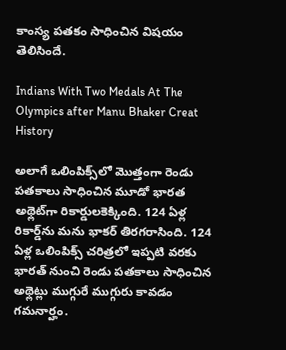కాంస్య పతకం సాధించిన విషయం తెలిసిందే.

Indians With Two Medals At The Olympics after Manu Bhaker Creat History

అలాగే ఒలింపిక్స్‌లో మొత్తంగా రెండు పతకాలు సాధించిన మూడో భారత అథ్లెట్‌గా రికార్డులకెక్కింది. 124 ఏళ్ల రికార్డ్‌ను మను భాకర్ తిరగరాసింది. 124 ఏళ్ల ఒలింపిక్స్ చరిత్రలో ఇప్పటి వరకు భారత్ నుంచి రెండు పతకాలు సాధించిన అథ్లెట్లు ముగ్గురే ముగ్గురు కావడం గమనార్హం.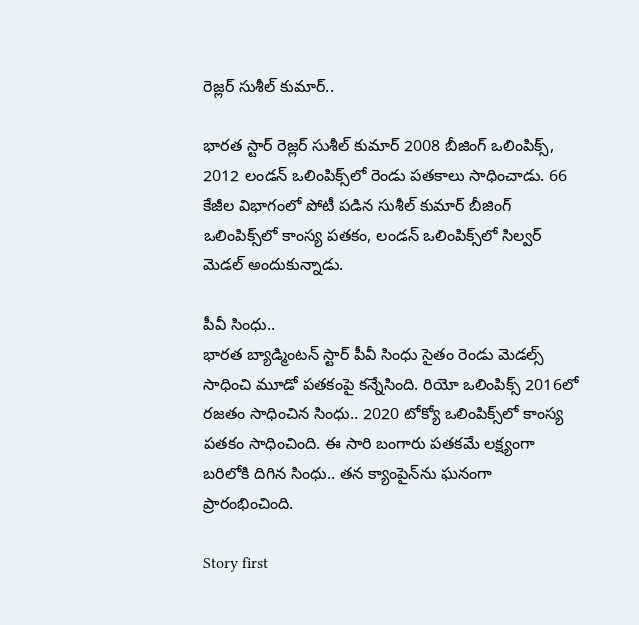రెజ్లర్ సుశీల్ కుమార్..

భారత స్టార్ రెజ్లర్ సుశీల్ కుమార్ 2008 బీజింగ్ ఒలింపిక్స్, 2012 లండన్ ఒలింపిక్స్‌లో రెండు పతకాలు సాధించాడు. 66 కేజీల విభాగంలో పోటీ పడిన సుశీల్ కుమార్ బీజింగ్ ఒలింపిక్స్‌లో కాంస్య పతకం, లండన్ ఒలింపిక్స్‌లో సిల్వర్ మెడల్ అందుకున్నాడు.

పీవీ సింధు..
భారత బ్యాడ్మింటన్ స్టార్ పీవీ సింధు సైతం రెండు మెడల్స్ సాధించి మూడో పతకంపై కన్నేసింది. రియో ఒలింపిక్స్ 2016లో రజతం సాధించిన సింధు.. 2020 టోక్యో ఒలింపిక్స్‌లో కాంస్య పతకం సాధించింది. ఈ సారి బంగారు పతకమే లక్ష్యంగా బరిలోకి దిగిన సింధు.. తన క్యాంపైన్‌ను ఘనంగా ప్రారంభించింది.

Story first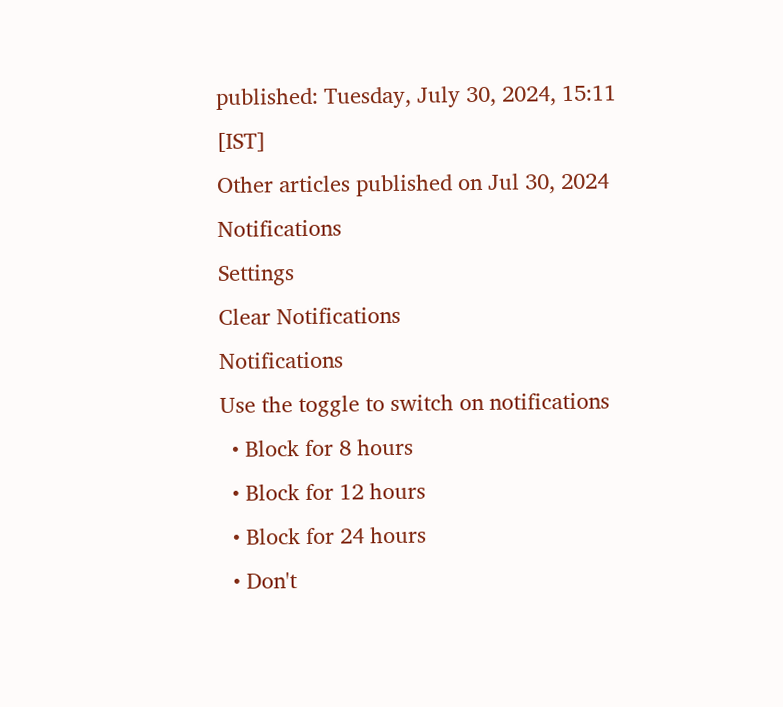published: Tuesday, July 30, 2024, 15:11 [IST]
Other articles published on Jul 30, 2024
Notifications
Settings
Clear Notifications
Notifications
Use the toggle to switch on notifications
  • Block for 8 hours
  • Block for 12 hours
  • Block for 24 hours
  • Don't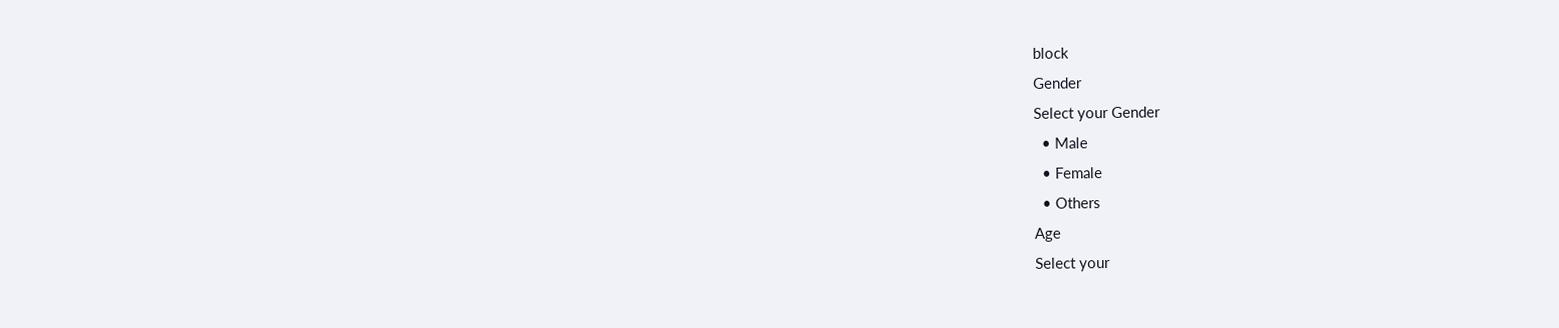block
Gender
Select your Gender
  • Male
  • Female
  • Others
Age
Select your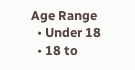Age Range
  • Under 18
  • 18 to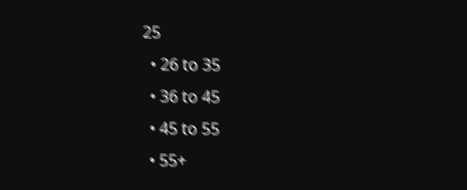25
  • 26 to 35
  • 36 to 45
  • 45 to 55
  • 55+